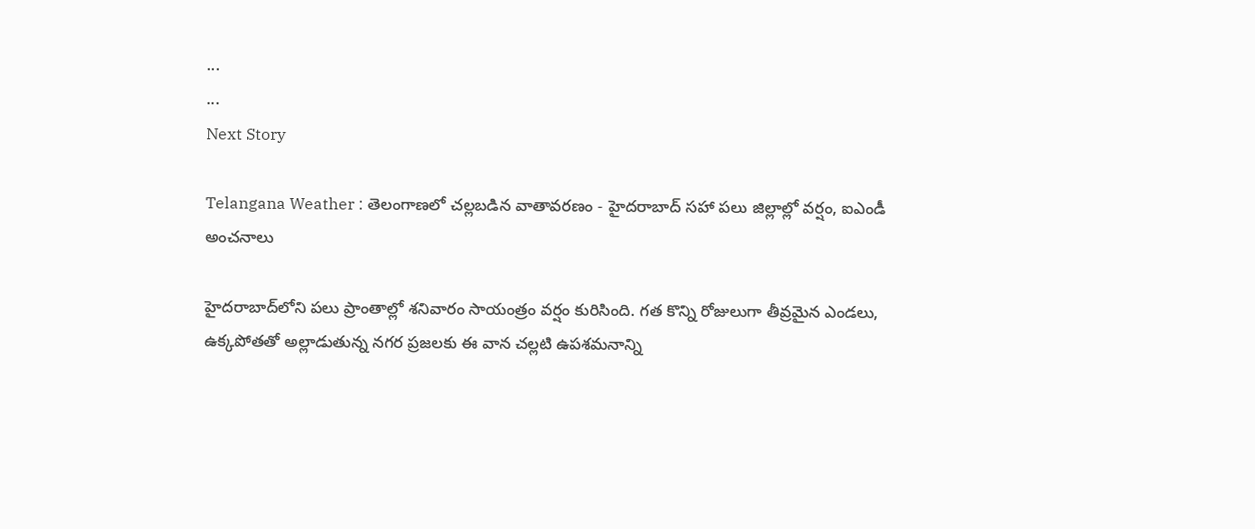...
...
Next Story

Telangana Weather : తెలంగాణలో చల్లబడిన వాతావరణం - హైదరాబాద్ సహా పలు జిల్లాల్లో వర్షం, ఐఎండీ అంచనాలు

హైదరాబాద్‌లోని పలు ప్రాంతాల్లో శనివారం సాయంత్రం వర్షం కురిసింది. గత కొన్ని రోజులుగా తీవ్రమైన ఎండలు, ఉక్కపోతతో అల్లాడుతున్న నగర ప్రజలకు ఈ వాన చల్లటి ఉపశమనాన్ని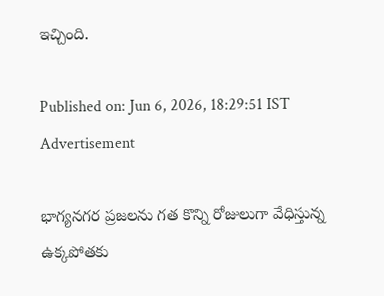ఇచ్చింది.

Published on: Jun 6, 2026, 18:29:51 IST
Advertisement

భాగ్యనగర ప్రజలను గత కొన్ని రోజులుగా వేధిస్తున్న ఉక్కపోతకు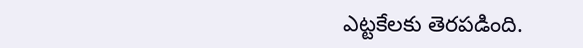ఎట్టకేలకు తెరపడింది.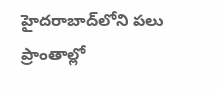హైదరాబాద్‌లోని పలు ప్రాంతాల్లో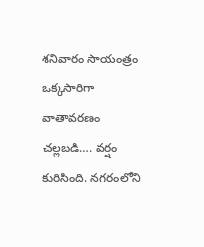శనివారం సాయంత్రం ఒక్కసారిగా వాతావరణం చల్లబడి…. వర్షం కురిసింది. నగరంలోని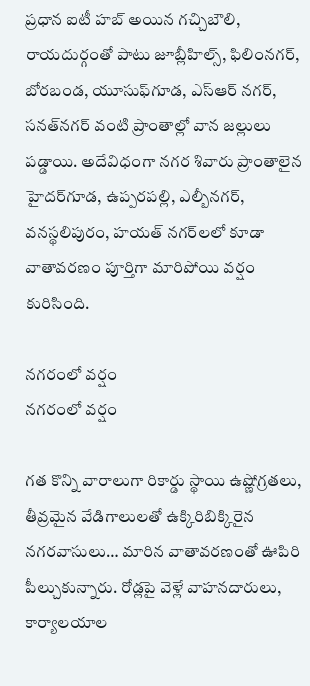ప్రధాన ఐటీ హబ్ అయిన గచ్చిబౌలి, రాయదుర్గంతో పాటు జూబ్లీహిల్స్‌, ఫిలింనగర్‌, బోరబండ, యూసుఫ్‌గూడ, ఎస్‌ఆర్ నగర్‌, సనత్‌నగర్‌ వంటి ప్రాంతాల్లో వాన జల్లులు పడ్డాయి. అదేవిధంగా నగర శివారు ప్రాంతాలైన హైదర్‌గూడ, ఉప్పరపల్లి, ఎల్బీనగర్‌, వనస్థలిపురం, హయత్‌ నగర్‌లలో కూడా వాతావరణం పూర్తిగా మారిపోయి వర్షం కురిసింది.

నగరంలో వర్షం
నగరంలో వర్షం

గత కొన్ని వారాలుగా రికార్డు స్థాయి ఉష్ణోగ్రతలు, తీవ్రమైన వేడిగాలులతో ఉక్కిరిబిక్కిరైన నగరవాసులు… మారిన వాతావరణంతో ఊపిరి పీల్చుకున్నారు. రోడ్లపై వెళ్లే వాహనదారులు, కార్యాలయాల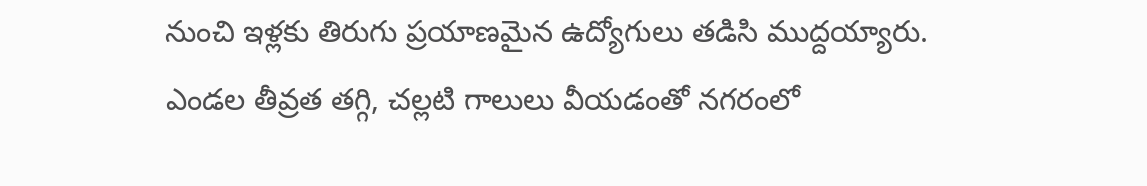నుంచి ఇళ్లకు తిరుగు ప్రయాణమైన ఉద్యోగులు తడిసి ముద్దయ్యారు. ఎండల తీవ్రత తగ్గి, చల్లటి గాలులు వీయడంతో నగరంలో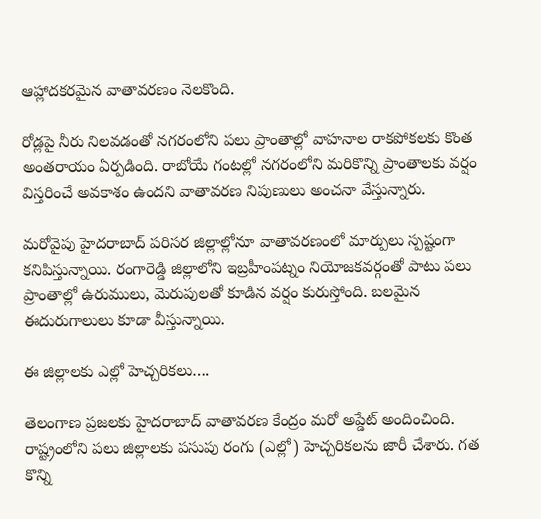ఆహ్లాదకరమైన వాతావరణం నెలకొంది.

రోడ్లపై నీరు నిలవడంతో నగరంలోని పలు ప్రాంతాల్లో వాహనాల రాకపోకలకు కొంత అంతరాయం ఏర్పడింది. రాబోయే గంటల్లో నగరంలోని మరికొన్ని ప్రాంతాలకు వర్షం విస్తరించే అవకాశం ఉందని వాతావరణ నిపుణులు అంచనా వేస్తున్నారు.

మరోవైపు హైదరాబాద్ పరిసర జిల్లాల్లోనూ వాతావరణంలో మార్పులు స్పష్టంగా కనిపిస్తున్నాయి. రంగారెడ్డి జిల్లాలోని ఇబ్రహీంపట్నం నియోజకవర్గంతో పాటు పలు ప్రాంతాల్లో ఉరుములు, మెరుపులతో కూడిన వర్షం కురుస్తోంది. బలమైన ఈదురుగాలులు కూడా వీస్తున్నాయి.

ఈ జిల్లాలకు ఎల్లో హెచ్చరికలు….

తెలంగాణ ప్రజలకు హైదరాబాద్ వాతావరణ కేంద్రం మరో అప్డేట్ అందించింది. రాష్ట్రంలోని పలు జిల్లాలకు పసుపు రంగు (ఎల్లో) హెచ్చరికలను జారీ చేశారు. గత కొన్ని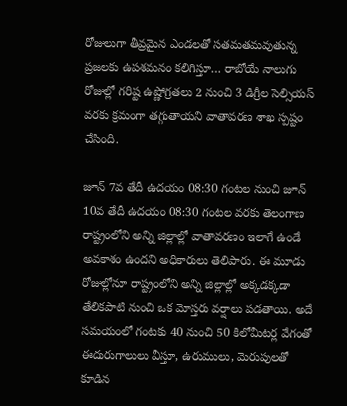రోజులుగా తీవ్రమైన ఎండలతో సతమతమవుతున్న ప్రజలకు ఉపశమనం కలిగిస్తూ… రాబోయే నాలుగు రోజుల్లో గరిష్ట ఉష్ణోగ్రతలు 2 నుంచి 3 డిగ్రీల సెల్సియస్ వరకు క్రమంగా తగ్గుతాయని వాతావరణ శాఖ స్పష్టం చేసింది.

జూన్ 7వ తేదీ ఉదయం 08:30 గంటల నుంచి జూన్ 10వ తేదీ ఉదయం 08:30 గంటల వరకు తెలంగాణ రాష్ట్రంలోని అన్ని జిల్లాల్లో వాతావరణం ఇలాగే ఉండే అవకాశం ఉందని అధికారులు తెలిపారు. ఈ మూడు రోజుల్లోనూ రాష్ట్రంలోని అన్ని జిల్లాల్లో అక్కడక్కడా తేలికపాటి నుంచి ఒక మోస్తరు వర్షాలు పడతాయి. అదే సమయంలో గంటకు 40 నుంచి 50 కిలోమీటర్ల వేగంతో ఈదురుగాలులు వీస్తూ, ఉరుములు, మెరుపులతో కూడిన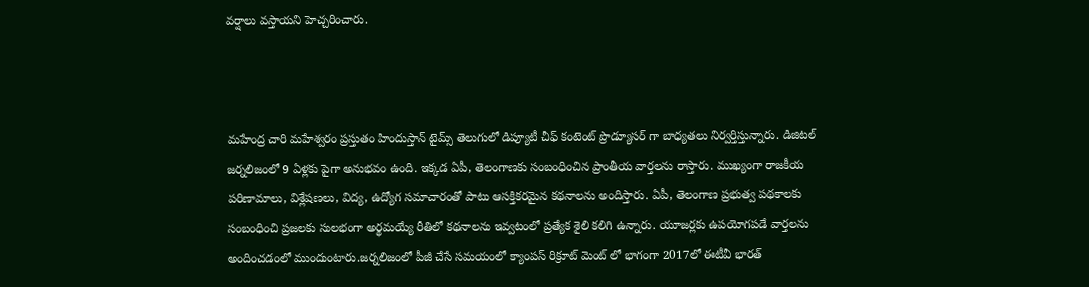వర్షాలు వస్తాయని హెచ్చరించారు.



మహేంద్ర చారి మహేశ్వరం ప్రస్తుతం హిందుస్తాన్ టైమ్స్ తెలుగులో డిప్యూటీ చీఫ్ కంటెంట్ ప్రొడ్యూసర్ గా బాధ్యతలు నిర్వర్తిస్తున్నారు. డిజిటల్ జర్నలిజంలో 9 ఏళ్లకు పైగా అనుభవం ఉంది. ఇక్కడ ఏపీ, తెలంగాణకు సంబంధించిన ప్రాంతీయ వార్తలను రాస్తారు. ముఖ్యంగా రాజకీయ పరిణామాలు, విశ్లేషణలు, విద్య, ఉద్యోగ సమాచారంతో పాటు ఆసక్తికరమైన కథనాలను అందిస్తారు. ఏపీ, తెలంగాణ ప్రభుత్వ పథకాలకు సంబంధించి ప్రజలకు సులభంగా అర్థమయ్యే రీతిలో కథనాలను ఇవ్వటంలో ప్రత్యేక శైలి కలిగి ఉన్నారు. యూజర్లకు ఉపయోగపడే వార్తలను అందించడంలో ముందుంటారు.జర్నలిజంలో పీజీ చేసే సమయంలో క్యాంపస్ రిక్రూట్ మెంట్ లో భాగంగా 2017లో ఈటీవీ భారత్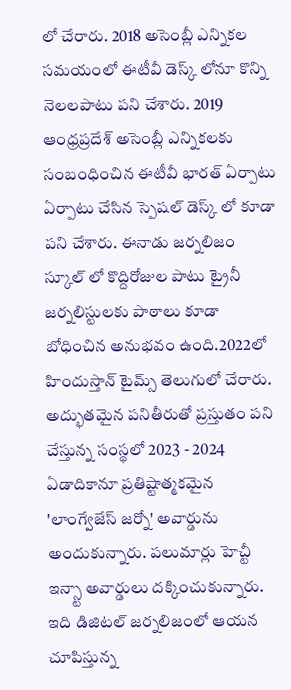లో చేరారు. 2018 అసెంబ్లీ ఎన్నికల సమయంలో ఈటీవీ డెస్క్ లోనూ కొన్ని నెలలపాటు పని చేశారు. 2019 ఆంధ్రప్రదేశ్ అసెంబ్లీ ఎన్నికలకు సంబంధించిన ఈటీవీ భారత్ ఏర్పాటు ఏర్పాటు చేసిన స్పెషల్ డెస్క్ లో కూడా పని చేశారు. ఈనాడు జర్నలిజం స్కూల్ లో కొద్దిరోజుల పాటు ట్రైనీ జర్నలిస్టులకు పాఠాలు కూడా బోధించిన అనుభవం ఉంది.2022లో హిందుస్తాన్ టైమ్స్ తెలుగులో చేరారు. అద్భుతమైన పనితీరుతో ప్రస్తుతం పని చేస్తున్న సంస్థలో 2023 - 2024 ఏడాదికానూ ప్రతిష్టాత్మకమైన 'లాంగ్వేజేస్ జర్నో' అవార్డును అందుకున్నారు. పలుమార్లు హెచ్టీ ఇన్స్టా అవార్డులు దక్కించుకున్నారు. ఇది డిజిటల్ జర్నలిజంలో ఆయన చూపిస్తున్న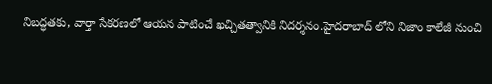నిబద్ధతకు, వార్తా సేకరణలో ఆయన పాటించే ఖచ్చితత్వానికి నిదర్శనం.హైదరాబాద్ లోని నిజాం కాలేజీ నుంచి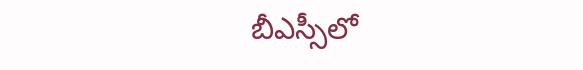బీఎస్సీలో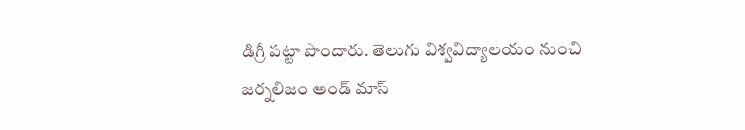డిగ్రీ పట్టా పొందారు. తెలుగు విశ్వవిద్యాలయం నుంచి జర్నలిజం అండ్ మాస్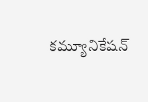కమ్యూనికేషన్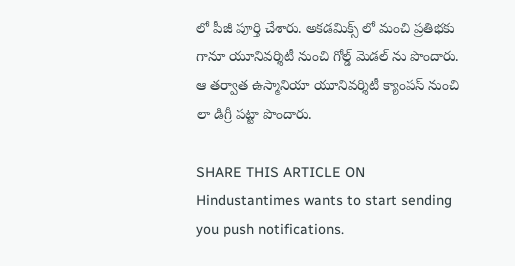లో పీజీ పూర్తి చేశారు. అకడమిక్స్ లో మంచి ప్రతిభకు గానూ యూనివర్శిటీ నుంచి గోల్డ్ మెడల్ ను పొందారు. ఆ తర్వాత ఉస్మానియా యూనివర్శిటీ క్యాంపస్ నుంచి లా డిగ్రీ పట్టా పొందారు.

SHARE THIS ARTICLE ON
Hindustantimes wants to start sending you push notifications.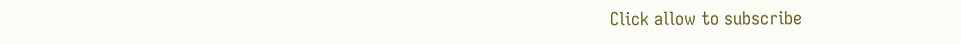Click allow to subscribe